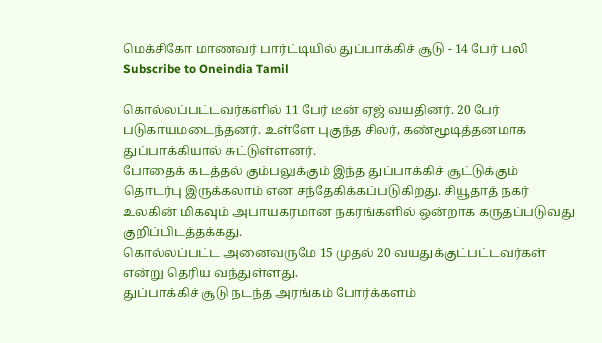மெக்சிகோ மாணவர் பார்ட்டியில் துப்பாக்கிச் சூடு - 14 பேர் பலி
Subscribe to Oneindia Tamil

கொல்லப்பட்டவர்களில் 11 பேர் டீன் ஏஜ் வயதினர். 20 பேர் படுகாயமடைந்தனர். உள்ளே புகுந்த சிலர், கண்மூடித்தனமாக துப்பாக்கியால் சுட்டுள்ளனர்.
போதைக் கடத்தல் கும்பலுக்கும் இந்த துப்பாக்கிச் சூட்டுக்கும் தொடர்பு இருக்கலாம் என சந்தேகிக்கப்படுகிறது. சியூதாத் நகர் உலகின் மிகவும் அபாயகரமான நகரங்களில் ஒன்றாக கருதப்படுவது குறிப்பிடத்தக்கது.
கொல்லப்பட்ட அனைவருமே 15 முதல் 20 வயதுக்குட்பட்டவர்கள் என்று தெரிய வந்துள்ளது.
துப்பாக்கிச் சூடு நடந்த அரங்கம் போர்க்களம்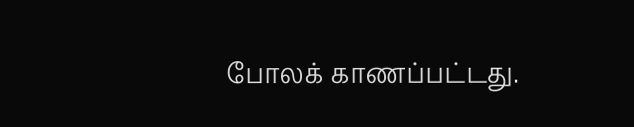போலக் காணப்பட்டது.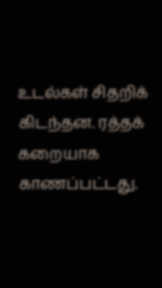உடல்கள் சிதறிக் கிடந்தன. ரத்தக் கறையாக காணப்பட்டது.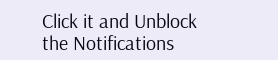Click it and Unblock the Notifications